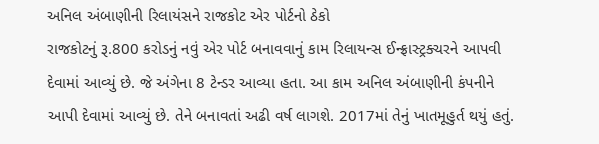અનિલ અંબાણીની રિલાયંસને રાજકોટ એર પોર્ટનો ઠેકો
રાજકોટનું રૂ.800 કરોડનું નવું એર પોર્ટ બનાવવાનું કામ રિલાયન્સ ઈન્ફ્રાસ્ટ્રક્ચરને આપવી દેવામાં આવ્યું છે. જે અંગેના 8 ટેન્ડર આવ્યા હતા. આ કામ અનિલ અંબાણીની કંપનીને આપી દેવામાં આવ્યું છે. તેને બનાવતાં અઢી વર્ષ લાગશે. 2017માં તેનું ખાતમૂહુર્ત થયું હતું.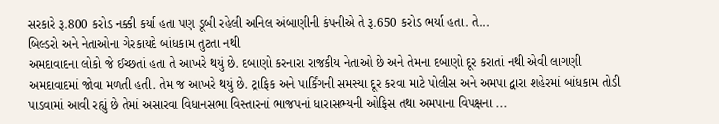સરકારે રૂ.800 કરોડ નક્કી કર્યા હતા પણ ડૂબી રહેલી અનિલ અંબાણીની કંપનીએ તે રૂ.650 કરોડ ભર્યા હતા. તે...
બિલ્ડરો અને નેતાઓના ગેરકાયદે બાંધકામ તુટતા નથી
અમદાવાદના લોકો જે ઈચ્છતાં હતા તે આખરે થયું છે. દબાણો કરનારા રાજકીય નેતાઓ છે અને તેમના દબાણો દૂર કરાતાં નથી એવી લાગણી અમદાવાદમાં જોવા મળતી હતી. તેમ જ આખરે થયું છે. ટ્રાફિક અને પાર્કિંગની સમસ્યા દૂર કરવા માટે પોલીસ અને અમપા દ્વારા શહેરમાં બાંધકામ તોડી પાડવામાં આવી રહ્યું છે તેમાં અસારવા વિધાનસભા વિસ્તારનાં ભાજપનાં ધારાસભ્યની ઓફિસ તથા અમપાના વિપક્ષના ...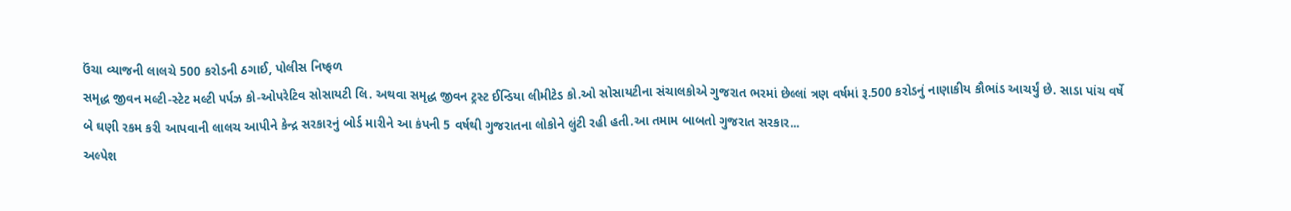ઉંચા વ્યાજની લાલચે 500 કરોડની ઠગાઈ, પોલીસ નિષ્ફળ
સમૃદ્ધ જીવન મલ્ટી-સ્ટેટ મલ્ટી પર્પઝ કો-ઓપરેટિવ સોસાયટી લિ. અથવા સમૃદ્ધ જીવન ટ્રસ્ટ ઈન્ડિયા લીમીટેડ કો.ઓ સોસાયટીના સંચાલકોએ ગુજરાત ભરમાં છેલ્લાં ત્રણ વર્ષમાં રૂ.500 કરોડનું નાણાકીય કૌભાંડ આચર્યું છે. સાડા પાંચ વર્ષે બે ઘણી રકમ કરી આપવાની લાલચ આપીને કેન્દ્ર સરકારનું બોર્ડ મારીને આ કંપની 5 વર્ષથી ગુજરાતના લોકોને લુંટી રહી હતી.આ તમામ બાબતો ગુજરાત સરકાર...
અલ્પેશ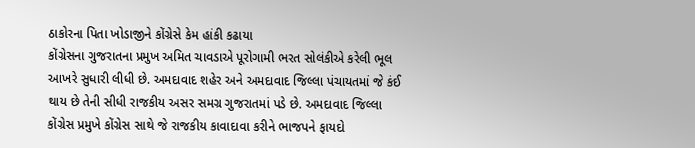ઠાકોરના પિતા ખોડાજીને કોંગ્રેસે કેમ હાંકી કઢાયા
કોંગ્રેસના ગુજરાતના પ્રમુખ અમિત ચાવડાએ પૂરોગામી ભરત સોલંકીએ કરેલી ભૂલ આખરે સુધારી લીધી છે. અમદાવાદ શહેર અને અમદાવાદ જિલ્લા પંચાયતમાં જે કંઈ થાય છે તેની સીધી રાજકીય અસર સમગ્ર ગુજરાતમાં પડે છે. અમદાવાદ જિલ્લા કોંગ્રેસ પ્રમુખે કોંગ્રેસ સાથે જે રાજકીય કાવાદાવા કરીને ભાજપને ફાયદો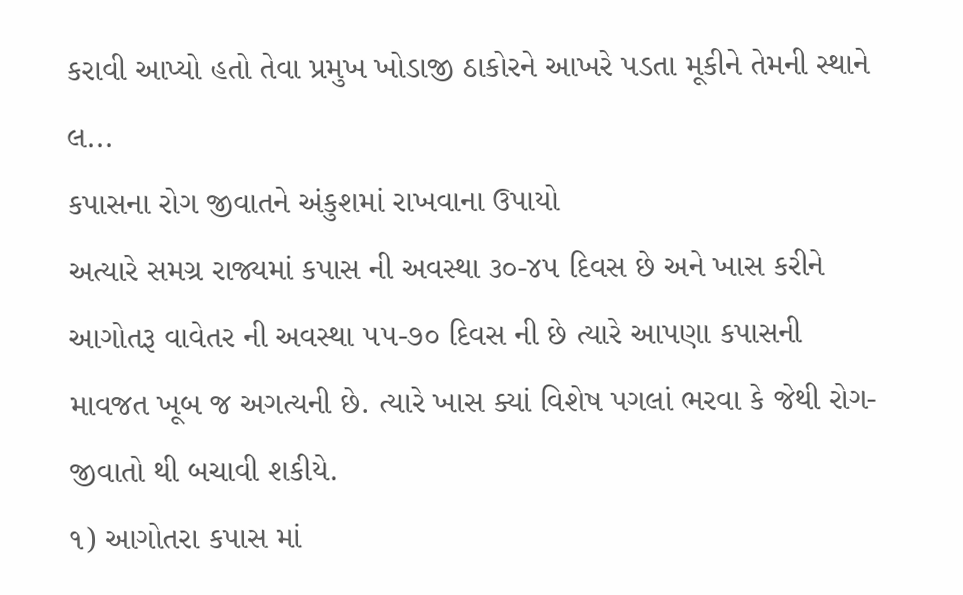કરાવી આપ્યો હતો તેવા પ્રમુખ ખોડાજી ઠાકોરને આખરે પડતા મૂકીને તેમની સ્થાને લ...
કપાસના રોગ જીવાતને અંકુશમાં રાખવાના ઉપાયો
અત્યારે સમગ્ર રાજ્યમાં કપાસ ની અવસ્થા ૩૦-૪૫ દિવસ છે અને ખાસ કરીને આગોતરૂ વાવેતર ની અવસ્થા ૫૫-૭૦ દિવસ ની છે ત્યારે આપણા કપાસની માવજત ખૂબ જ અગત્યની છે. ત્યારે ખાસ ક્યાં વિશેષ પગલાં ભરવા કે જેથી રોગ-જીવાતો થી બચાવી શકીયે.
૧) આગોતરા કપાસ માં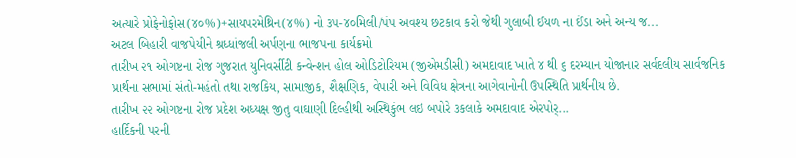અત્યારે પ્રોફેનોફોસ(૪૦%)+સાયપરમેથ્રિન(૪%) નો ૩૫-૪૦મિલી/પંપ અવશ્ય છટકાવ કરો જેથી ગુલાબી ઈયળ ના ઈંડા અને અન્ય જ...
અટલ બિહારી વાજપેયીને શ્રધ્ધાંજલી અર્પણના ભાજપના કાર્યક્રમો
તારીખ ૨૧ ઓગષ્ટના રોજ ગુજરાત યુનિવર્સીટી કન્વેન્શન હોલ ઓડિટોરિયમ (જીએમડીસી) અમદાવાદ ખાતે ૪ થી ૬ દરમ્યાન યોજાનાર સર્વદલીય સાર્વજનિક પ્રાર્થના સભામાં સંતો-મહંતો તથા રાજકિય, સામાજીક, શૈક્ષણિક, વેપારી અને વિવિધ ક્ષેત્રના આગેવાનોની ઉપસ્થિતિ પ્રાર્થનીય છે.
તારીખ ૨૨ ઓગષ્ટના રોજ પ્રદેશ અધ્યક્ષ જીતુ વાઘાણી દિલ્હીથી અસ્થિકુંભ લઇ બપોરે ૩કલાકે અમદાવાદ એરપોર્...
હાર્દિકની પરની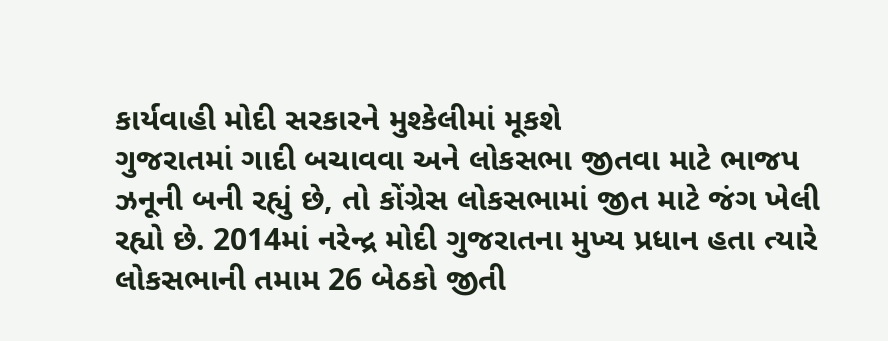કાર્યવાહી મોદી સરકારને મુશ્કેલીમાં મૂકશે
ગુજરાતમાં ગાદી બચાવવા અને લોકસભા જીતવા માટે ભાજપ ઝનૂની બની રહ્યું છે, તો કોંગ્રેસ લોકસભામાં જીત માટે જંગ ખેલી રહ્યો છે. 2014માં નરેન્દ્ર મોદી ગુજરાતના મુખ્ય પ્રધાન હતા ત્યારે લોકસભાની તમામ 26 બેઠકો જીતી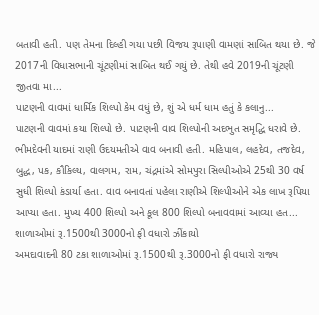બતાવી હતી. પણ તેમના દિલ્હી ગયા પછી વિજય રૂપાણી વામણાં સાબિત થયા છે. જે 2017ની વિધાસભાની ચૂંટણીમાં સાબિત થઈ ગયું છે. તેથી હવે 2019ની ચૂંટણી જીતવા મા...
પાટણની વાવમાં ધાર્મિક શિલ્પો કેમ વધું છે, શું એ ધર્મ ધામ હતું કે કલાનુ...
પાટણની વાવમાં કયા શિલ્પો છે. પાટણની વાવ શિલ્પોની અદભુત સમૃદ્ધિ ધરાવે છે. ભીમદેવની યાદમાં રાણી ઉદયમતીએ વાવ બનાવી હતી. મહિપાલ, લહદેવ, તજદેવ, બુદ્ધ, પક, કૌકિલ્ય, વાલગમ, રામ, ચંદ્રમાંએ સોમપુરા સિલ્પીઓએ 25થી 30 વર્ષ સુધી શિલ્પો કંડાર્યા હતા. વાવ બનાવતાં પહેલા રાણીએ શિલ્પીઓને એક લાખ રૂપિયા આપ્યા હતા. મુખ્ય 400 શિલ્પો અને કૂલ 800 શિલ્પો બનાવવામાં આવ્યા હત...
શાળાઓમાં રૂ.1500થી 3000નો ફી વધારો ઝીંકાયો
અમદાવાદની 80 ટકા શાળાઓમાં રૂ.1500થી રૂ.3000નો ફી વધારો રાજ્ય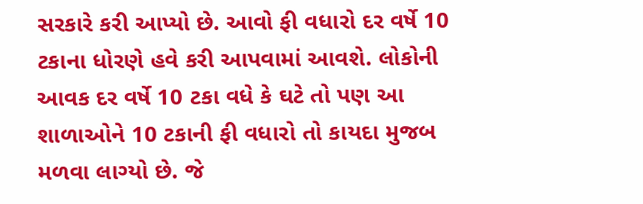સરકારે કરી આપ્યો છે. આવો ફી વધારો દર વર્ષે 10 ટકાના ધોરણે હવે કરી આપવામાં આવશે. લોકોની આવક દર વર્ષે 10 ટકા વધે કે ઘટે તો પણ આ શાળાઓને 10 ટકાની ફી વધારો તો કાયદા મુજબ મળવા લાગ્યો છે. જે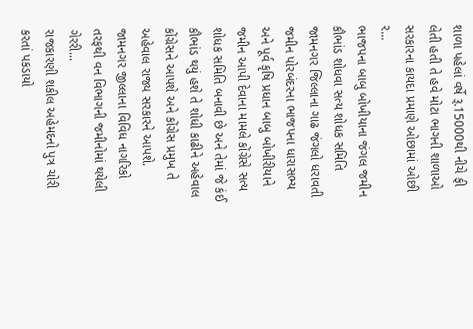શાળા પહેલાં વર્ષે રૂ.15000થી નીચે ફી લેતી હતી તે હવે મોટા ભાગની શાળાઓ સરકારના કાયદા પ્રમાણે ઓછામાં ઓછી ર...
ભાજપના બાબુ બોખીયાના જંગલ જમીન કૌભાંડ શોધવા સત્ય શોધક સમિતિ
જામનગર જિલ્લાના ગાઢ જંગલો ધરાવતી જમીન પોરબંદરના ભાજપના ધારાસભ્ય અને પૂર્વ કૃષિ પ્રધાન બાબુ બોખીરીયાને જમીન આપી દેવાના મામલે કોંગ્રેસે સત્ય શોધક સમિતિ બનાવી છે અને તેમાં જે કંઈ કૌભાંડ થયું હશે તે શોધી કાઢીને અહેવાલ કોંગ્રેસને આપશે અને કોંગ્રેસ પ્રમુખ તે અહેવાલ રાજ્ય સરકારને આપશે.
જામનગર જીલ્લાના વિવિધ નાગરિકો તરફથી વન વિભાગની જમીનોમાં થયેલી ગેરરી...
રાજકારણી શકીલ અહેમદનો પુત્ર ચોરી કરતાં પકડાયો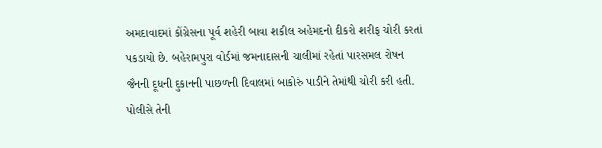અમદાવાદમાં કોંગ્રેસના પૂર્વ શહેરી બાવા શકીલ અહેમદનો દીકરો શરીફ ચોરી કરતાં પકડાયો છે. બહેરામપુરા વોર્ડમાં જમનાદાસની ચાલીમાં રહેતાં પારસમલ રોષન જૈનની દૂધની દુકાનની પાછળની દિવાલમાં બાકોરું પાડીને તેમાંથી ચોરી કરી હતી. પોલીસે તેની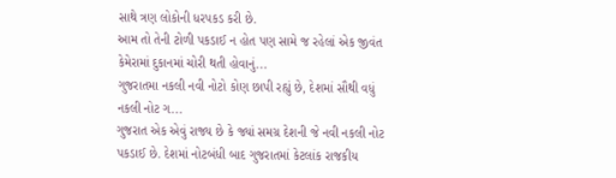સાથે ત્રણ લોકોની ધરપકડ કરી છે.
આમ તો તેની ટોળી પકડાઈ ન હોત પણ સામે જ રહેલાં એક જીવંત કેમેરામાં દુકાનમાં ચોરી થતી હોવાનું...
ગુજરાતમા નકલી નવી નોટો કોણ છાપી રહ્યું છે, દેશમાં સૌથી વધું નકલી નોટ ગ...
ગુજરાત એક એવું રાજ્ય છે કે જ્યાં સમગ્ર દેશની જે નવી નકલી નોટ પકડાઈ છે. દેશમાં નોટબંધી બાદ ગુજરાતમાં કેટલાંક રાજકીય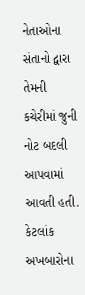નેતાઓના સંતાનો દ્વારા તેમની કચેરીમાં જુની નોટ બદલી આપવામાં આવતી હતી. કેટલાંક અખબારોના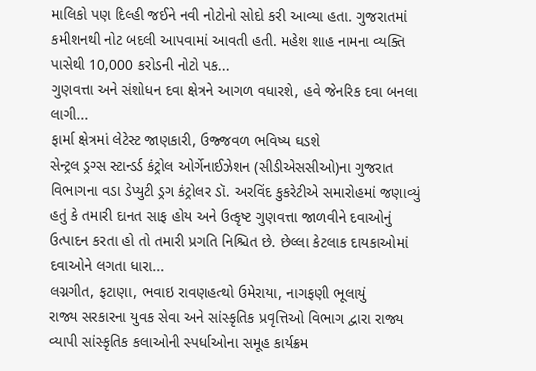માલિકો પણ દિલ્હી જઈને નવી નોટોનો સોદો કરી આવ્યા હતા. ગુજરાતમાં કમીશનથી નોટ બદલી આપવામાં આવતી હતી. મહેશ શાહ નામના વ્યક્તિ પાસેથી 10,000 કરોડની નોટો પક...
ગુણવત્તા અને સંશોધન દવા ક્ષેત્રને આગળ વધારશે, હવે જેનરિક દવા બનલા લાગી...
ફાર્મા ક્ષેત્રમાં લેટેસ્ટ જાણકારી, ઉજ્જવળ ભવિષ્ય ઘડશે
સેન્ટ્રલ ડ્રગ્સ સ્ટાન્ડર્ડ કંટ્રોલ ઓર્ગેનાઈઝેશન (સીડીએસસીઓ)ના ગુજરાત વિભાગના વડા ડેપ્યુટી ડ્રગ કંટ્રોલર ડૉ. અરવિંદ કુકરેટીએ સમારોહમાં જણાવ્યું હતું કે તમારી દાનત સાફ હોય અને ઉત્કૃષ્ટ ગુણવત્તા જાળવીને દવાઓનું ઉત્પાદન કરતા હો તો તમારી પ્રગતિ નિશ્ચિત છે. છેલ્લા કેટલાક દાયકાઓમાં દવાઓને લગતા ધારા...
લગ્નગીત, ફટાણા, ભવાઇ રાવણહત્થો ઉમેરાયા, નાગફણી ભૂલાયું
રાજ્ય સરકારના યુવક સેવા અને સાંસ્કૃતિક પ્રવૃત્તિઓ વિભાગ દ્વારા રાજ્ય વ્યાપી સાંસ્કૃતિક કલાઓની સ્પર્ધાઓના સમૂહ કાર્યક્રમ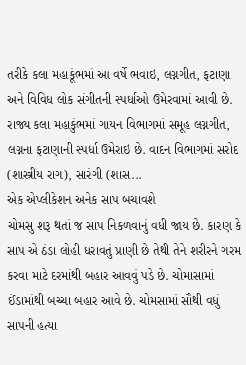તરીકે કલા મહાકૂંભમાં આ વર્ષે ભવાઇ, લગ્નગીત, ફટાણા અને વિવિધ લોક સંગીતની સ્પર્ધાઓ ઉમેરવામાં આવી છે. રાજ્ય કલા મહાકુંભમાં ગાયન વિભાગમાં સમૂહ લગ્નગીત, લગ્નના ફટાણાની સ્પર્ધા ઉમેરાઇ છે. વાદન વિભાગમાં સરોદ (શાસ્ત્રીય રાગ), સારંગી (શાસ...
એક એપ્લીકેશન અનેક સાપ બચાવશે
ચોમસુ શરૂ થતાં જ સાપ નિકળવાનું વધી જાય છે. કારણ કે સાપ એ ઠંડા લોહી ધરાવતું પ્રાણી છે તેથી તેને શરીરને ગરમ કરવા માટે દરમાંથી બહાર આવવું પડે છે. ચોમાસામાં ઈંડામાંથી બચ્ચા બહાર આવે છે. ચોમસામાં સૌથી વધું સાપની હત્યા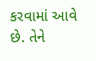કરવામાં આવે છે. તેને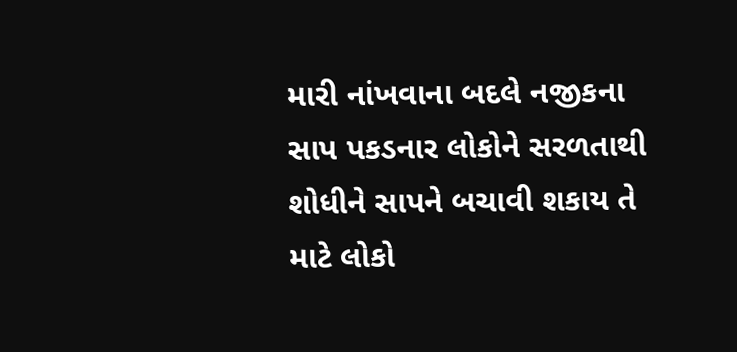મારી નાંખવાના બદલે નજીકના સાપ પકડનાર લોકોને સરળતાથી શોધીને સાપને બચાવી શકાય તે માટે લોકો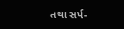તથા સર્પ-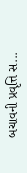બચાવની પ્રવૃત્તિ સ...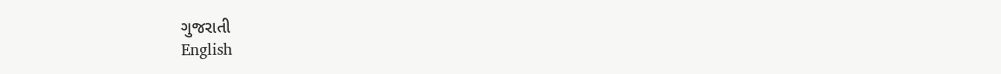ગુજરાતી
English